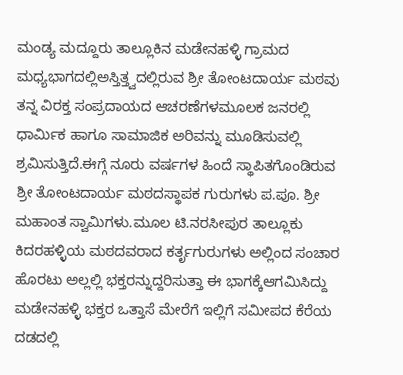ಮಂಡ್ಯ ಮದ್ದೂರು ತಾಲ್ಲೂಕಿನ ಮಡೇನಹಳ್ಳಿ ಗ್ರಾಮದ ಮಧ್ಯಭಾಗದಲ್ಲಿಅಸ್ತಿತ್ತ್ವದಲ್ಲಿರುವ ಶ್ರೀ ತೋಂಟದಾರ್ಯ ಮಠವು ತನ್ನ ವಿರಕ್ತ ಸಂಪ್ರದಾಯದ ಆಚರಣೆಗಳಮೂಲಕ ಜನರಲ್ಲಿ ಧಾರ್ಮಿಕ ಹಾಗೂ ಸಾಮಾಜಿಕ ಅರಿವನ್ನು ಮೂಡಿಸುವಲ್ಲಿ ಶ್ರಮಿಸುತ್ತಿದೆ.ಈಗ್ಗೆ ನೂರು ವರ್ಷಗಳ ಹಿಂದೆ ಸ್ಥಾಪಿತಗೊಂಡಿರುವ ಶ್ರೀ ತೋಂಟದಾರ್ಯ ಮಠದಸ್ಥಾಪಕ ಗುರುಗಳು ಪ.ಪೂ. ಶ್ರೀ ಮಹಾಂತ ಸ್ವಾಮಿಗಳು.ಮೂಲ ಟಿ.ನರಸೀಪುರ ತಾಲ್ಲೂಕು ಕಿದರಹಳ್ಳಿಯ ಮಠದವರಾದ ಕರ್ತೃಗುರುಗಳು ಅಲ್ಲಿಂದ ಸಂಚಾರ ಹೊರಟು ಅಲ್ಲಲ್ಲಿ ಭಕ್ತರನ್ನುದ್ದರಿಸುತ್ತಾ ಈ ಭಾಗಕ್ಕೆಆಗಮಿಸಿದ್ದು ಮಡೇನಹಳ್ಳಿ ಭಕ್ತರ ಒತ್ತಾಸೆ ಮೇರೆಗೆ ಇಲ್ಲಿಗೆ ಸಮೀಪದ ಕೆರೆಯ ದಡದಲ್ಲಿ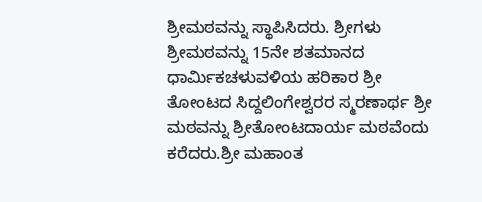ಶ್ರೀಮಠವನ್ನು ಸ್ಥಾಪಿಸಿದರು. ಶ್ರೀಗಳು ಶ್ರೀಮಠವನ್ನು 15ನೇ ಶತಮಾನದ ಧಾರ್ಮಿಕಚಳುವಳಿಯ ಹರಿಕಾರ ಶ್ರೀ ತೋಂಟದ ಸಿದ್ದಲಿಂಗೇಶ್ವರರ ಸ್ಮರಣಾರ್ಥ ಶ್ರೀ ಮಠವನ್ನು ಶ್ರೀತೋಂಟದಾರ್ಯ ಮಠವೆಂದು ಕರೆದರು.ಶ್ರೀ ಮಹಾಂತ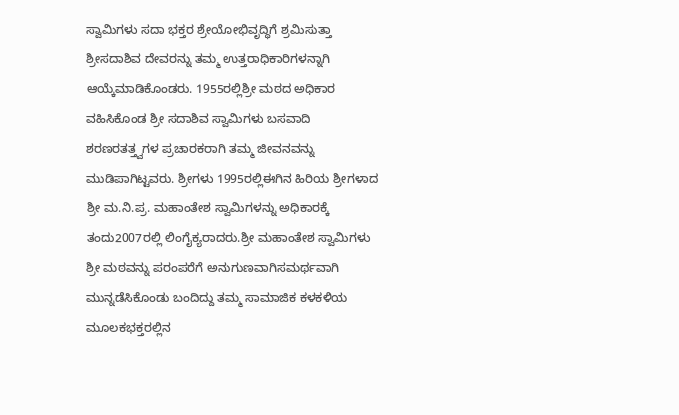ಸ್ವಾಮಿಗಳು ಸದಾ ಭಕ್ತರ ಶ್ರೇಯೋಭಿವೃದ್ಧಿಗೆ ಶ್ರಮಿಸುತ್ತಾ ಶ್ರೀಸದಾಶಿವ ದೇವರನ್ನು ತಮ್ಮ ಉತ್ತರಾಧಿಕಾರಿಗಳನ್ನಾಗಿ ಆಯ್ಕೆಮಾಡಿಕೊಂಡರು. 1955ರಲ್ಲಿಶ್ರೀ ಮಠದ ಅಧಿಕಾರ ವಹಿಸಿಕೊಂಡ ಶ್ರೀ ಸದಾಶಿವ ಸ್ವಾಮಿಗಳು ಬಸವಾದಿ ಶರಣರತತ್ತ್ವಗಳ ಪ್ರಚಾರಕರಾಗಿ ತಮ್ಮ ಜೀವನವನ್ನು ಮುಡಿಪಾಗಿಟ್ಟವರು. ಶ್ರೀಗಳು 1995ರಲ್ಲಿಈಗಿನ ಹಿರಿಯ ಶ್ರೀಗಳಾದ ಶ್ರೀ ಮ.ನಿ.ಪ್ರ. ಮಹಾಂತೇಶ ಸ್ವಾಮಿಗಳನ್ನು ಅಧಿಕಾರಕ್ಕೆ ತಂದು2007ರಲ್ಲಿ ಲಿಂಗೈಕ್ಯರಾದರು.ಶ್ರೀ ಮಹಾಂತೇಶ ಸ್ವಾಮಿಗಳು ಶ್ರೀ ಮಠವನ್ನು ಪರಂಪರೆಗೆ ಅನುಗುಣವಾಗಿಸಮರ್ಥವಾಗಿ ಮುನ್ನಡೆಸಿಕೊಂಡು ಬಂದಿದ್ದು ತಮ್ಮ ಸಾಮಾಜಿಕ ಕಳಕಳಿಯ ಮೂಲಕಭಕ್ತರಲ್ಲಿನ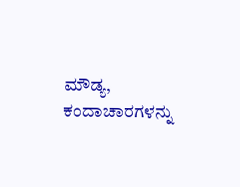ಮೌಡ್ಯ, ಕಂದಾಚಾರಗಳನ್ನು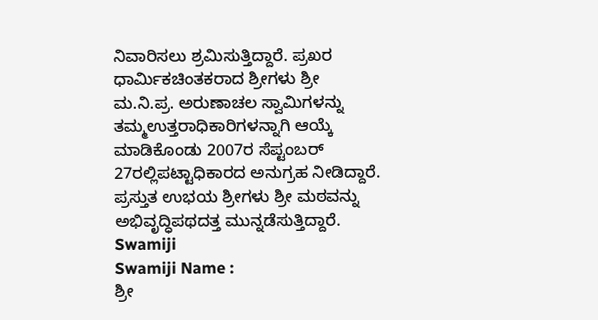ನಿವಾರಿಸಲು ಶ್ರಮಿಸುತ್ತಿದ್ದಾರೆ. ಪ್ರಖರ ಧಾರ್ಮಿಕಚಿಂತಕರಾದ ಶ್ರೀಗಳು ಶ್ರೀ ಮ.ನಿ.ಪ್ರ. ಅರುಣಾಚಲ ಸ್ವಾಮಿಗಳನ್ನು ತಮ್ಮಉತ್ತರಾಧಿಕಾರಿಗಳನ್ನಾಗಿ ಆಯ್ಕೆ ಮಾಡಿಕೊಂಡು 2007ರ ಸೆಪ್ಟಂಬರ್ 27ರಲ್ಲಿಪಟ್ಟಾಧಿಕಾರದ ಅನುಗ್ರಹ ನೀಡಿದ್ದಾರೆ. ಪ್ರಸ್ತುತ ಉಭಯ ಶ್ರೀಗಳು ಶ್ರೀ ಮಠವನ್ನು ಅಭಿವೃದ್ಧಿಪಥದತ್ತ ಮುನ್ನಡೆಸುತ್ತಿದ್ದಾರೆ.
Swamiji
Swamiji Name :
ಶ್ರೀ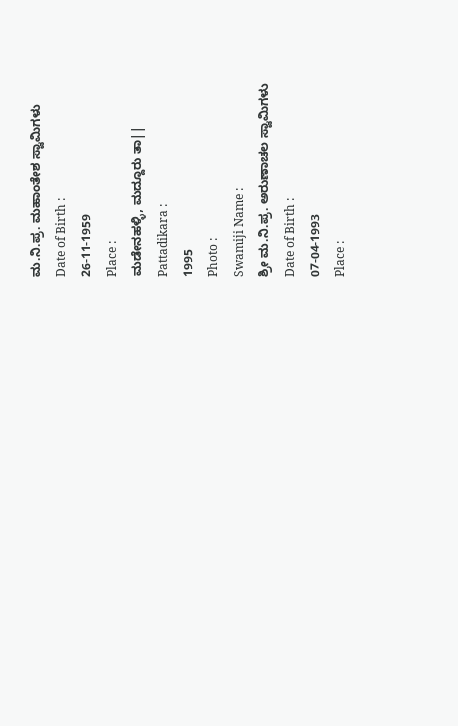ಮ.ನಿ.ಪ್ರ. ಮಹಾಂತೇಶ ಸ್ವಾಮಿಗಳು
Date of Birth :
26-11-1959
Place :
ಮಡೇನಹಳ್ಳಿ, ಮದ್ದೂರು ತಾ||
Pattadikara :
1995
Photo :
Swamiji Name :
ಶ್ರೀ ಮ.ನಿ.ಪ್ರ. ಅರುಣಾಚಲ ಸ್ವಾಮಿಗಳು
Date of Birth :
07-04-1993
Place :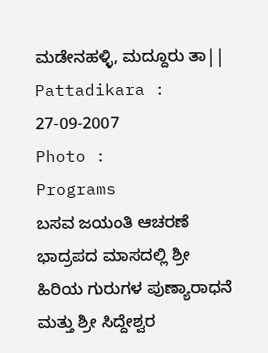ಮಡೇನಹಳ್ಳಿ, ಮದ್ದೂರು ತಾ||
Pattadikara :
27-09-2007
Photo :
Programs
ಬಸವ ಜಯಂತಿ ಆಚರಣೆ ಭಾದ್ರಪದ ಮಾಸದಲ್ಲಿ ಶ್ರೀ ಹಿರಿಯ ಗುರುಗಳ ಪುಣ್ಯಾರಾಧನೆ ಮತ್ತು ಶ್ರೀ ಸಿದ್ದೇಶ್ವರ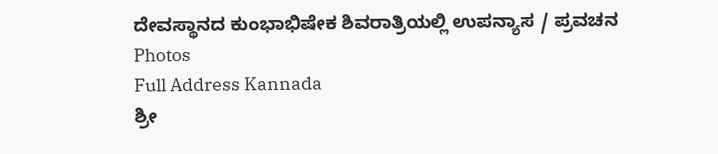ದೇವಸ್ಥಾನದ ಕುಂಭಾಭಿಷೇಕ ಶಿವರಾತ್ರಿಯಲ್ಲಿ ಉಪನ್ಯಾಸ / ಪ್ರವಚನ
Photos
Full Address Kannada
ಶ್ರೀ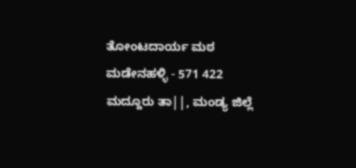ತೋಂಟದಾರ್ಯ ಮಠ
ಮಡೇನಹಳ್ಳಿ - 571 422
ಮದ್ದೂರು ತಾ||, ಮಂಡ್ಯ ಜಿಲ್ಲೆ